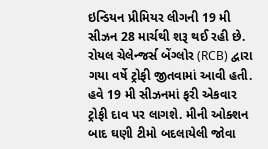ઇન્ડિયન પ્રીમિયર લીગની 19 મી સીઝન 28 માર્ચથી શરૂ થઈ રહી છે. રોયલ ચેલેન્જર્સ બેંગ્લોર (RCB) દ્વારા ગયા વર્ષે ટ્રોફી જીતવામાં આવી હતી. હવે 19 મી સીઝનમાં ફરી એકવાર ટ્રોફી દાવ પર લાગશે. મીની ઓક્શન બાદ ઘણી ટીમો બદલાયેલી જોવા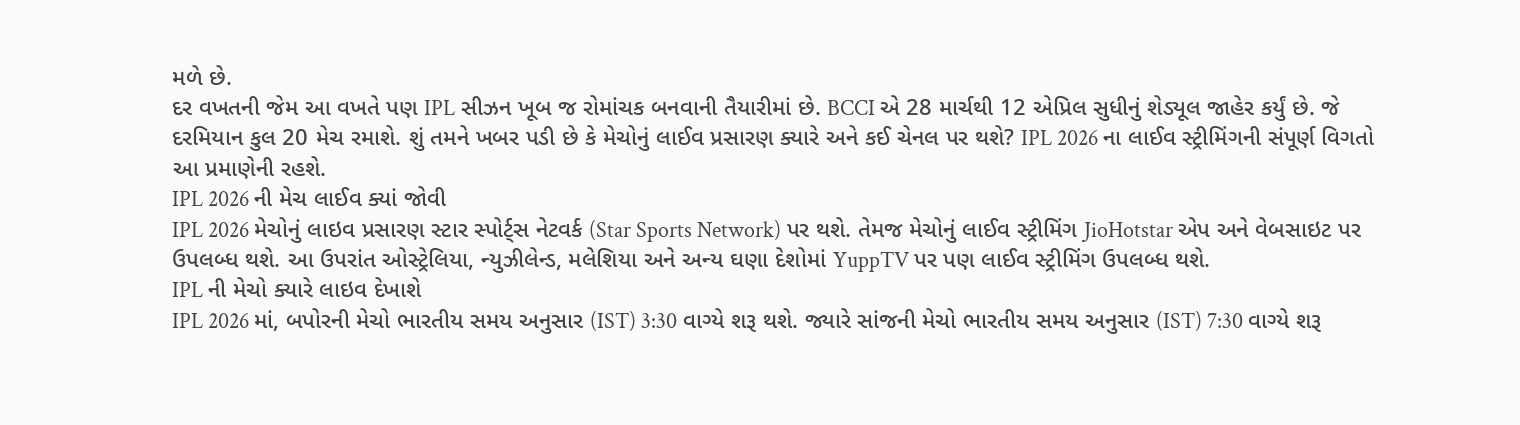મળે છે.
દર વખતની જેમ આ વખતે પણ IPL સીઝન ખૂબ જ રોમાંચક બનવાની તૈયારીમાં છે. BCCI એ 28 માર્ચથી 12 એપ્રિલ સુધીનું શેડ્યૂલ જાહેર કર્યું છે. જે દરમિયાન કુલ 20 મેચ રમાશે. શું તમને ખબર પડી છે કે મેચોનું લાઈવ પ્રસારણ ક્યારે અને કઈ ચેનલ પર થશે? IPL 2026 ના લાઈવ સ્ટ્રીમિંગની સંપૂર્ણ વિગતો આ પ્રમાણેની રહશે.
IPL 2026 ની મેચ લાઈવ ક્યાં જોવી
IPL 2026 મેચોનું લાઇવ પ્રસારણ સ્ટાર સ્પોર્ટ્સ નેટવર્ક (Star Sports Network) પર થશે. તેમજ મેચોનું લાઈવ સ્ટ્રીમિંગ JioHotstar એપ અને વેબસાઇટ પર ઉપલબ્ધ થશે. આ ઉપરાંત ઓસ્ટ્રેલિયા, ન્યુઝીલેન્ડ, મલેશિયા અને અન્ય ઘણા દેશોમાં YuppTV પર પણ લાઈવ સ્ટ્રીમિંગ ઉપલબ્ધ થશે.
IPL ની મેચો ક્યારે લાઇવ દેખાશે
IPL 2026 માં, બપોરની મેચો ભારતીય સમય અનુસાર (IST) 3:30 વાગ્યે શરૂ થશે. જ્યારે સાંજની મેચો ભારતીય સમય અનુસાર (IST) 7:30 વાગ્યે શરૂ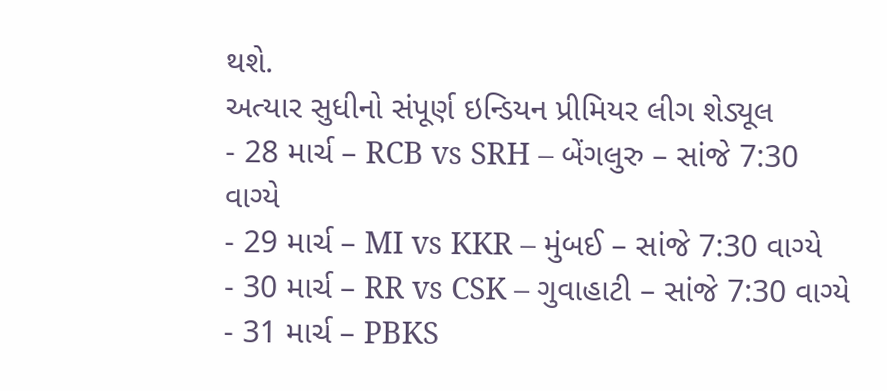થશે.
અત્યાર સુધીનો સંપૂર્ણ ઇન્ડિયન પ્રીમિયર લીગ શેડ્યૂલ
- 28 માર્ચ – RCB vs SRH – બેંગલુરુ – સાંજે 7:30 વાગ્યે
- 29 માર્ચ – MI vs KKR – મુંબઈ – સાંજે 7:30 વાગ્યે
- 30 માર્ચ – RR vs CSK – ગુવાહાટી – સાંજે 7:30 વાગ્યે
- 31 માર્ચ – PBKS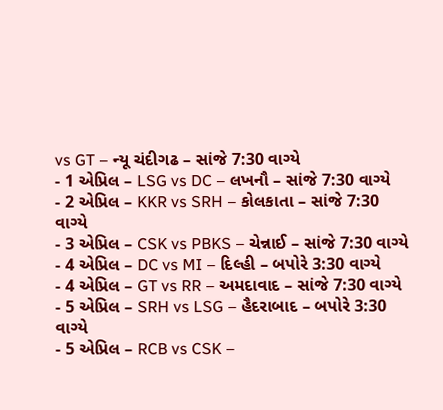vs GT – ન્યૂ ચંદીગઢ – સાંજે 7:30 વાગ્યે
- 1 એપ્રિલ – LSG vs DC – લખનૌ – સાંજે 7:30 વાગ્યે
- 2 એપ્રિલ – KKR vs SRH – કોલકાતા – સાંજે 7:30 વાગ્યે
- 3 એપ્રિલ – CSK vs PBKS – ચેન્નાઈ – સાંજે 7:30 વાગ્યે
- 4 એપ્રિલ – DC vs MI – દિલ્હી – બપોરે 3:30 વાગ્યે
- 4 એપ્રિલ – GT vs RR – અમદાવાદ – સાંજે 7:30 વાગ્યે
- 5 એપ્રિલ – SRH vs LSG – હૈદરાબાદ – બપોરે 3:30 વાગ્યે
- 5 એપ્રિલ – RCB vs CSK –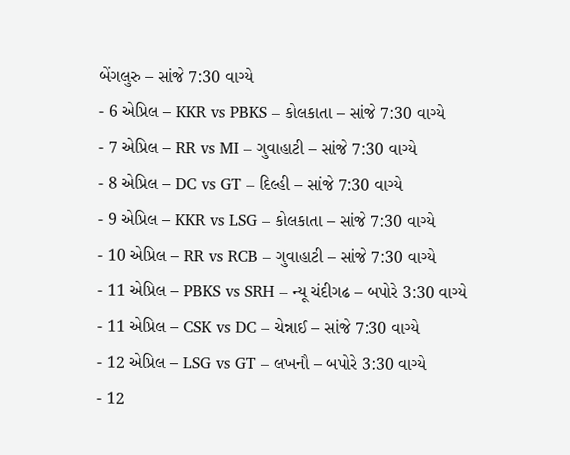બેંગલુરુ – સાંજે 7:30 વાગ્યે
- 6 એપ્રિલ – KKR vs PBKS – કોલકાતા – સાંજે 7:30 વાગ્યે
- 7 એપ્રિલ – RR vs MI – ગુવાહાટી – સાંજે 7:30 વાગ્યે
- 8 એપ્રિલ – DC vs GT – દિલ્હી – સાંજે 7:30 વાગ્યે
- 9 એપ્રિલ – KKR vs LSG – કોલકાતા – સાંજે 7:30 વાગ્યે
- 10 એપ્રિલ – RR vs RCB – ગુવાહાટી – સાંજે 7:30 વાગ્યે
- 11 એપ્રિલ – PBKS vs SRH – ન્યૂ ચંદીગઢ – બપોરે 3:30 વાગ્યે
- 11 એપ્રિલ – CSK vs DC – ચેન્નાઈ – સાંજે 7:30 વાગ્યે
- 12 એપ્રિલ – LSG vs GT – લખનૌ – બપોરે 3:30 વાગ્યે
- 12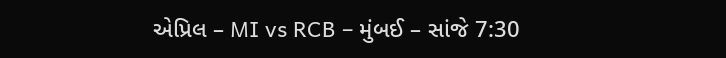એપ્રિલ – MI vs RCB – મુંબઈ – સાંજે 7:30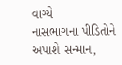વાગ્યે
નાસભાગના પીડિતોને અપાશે સન્માન,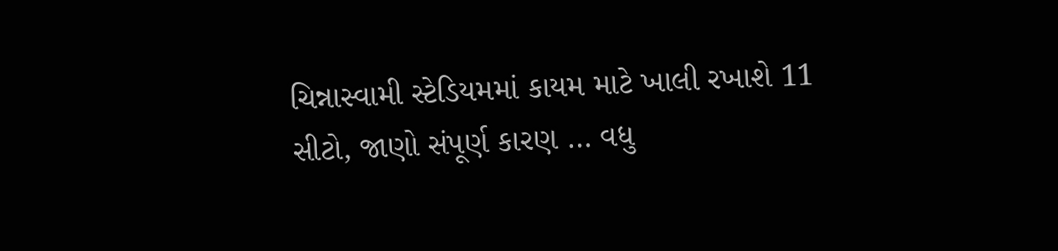ચિન્નાસ્વામી સ્ટેડિયમમાં કાયમ માટે ખાલી રખાશે 11 સીટો, જાણો સંપૂર્ણ કારણ … વધુ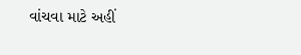વાંચવા માટે અહીં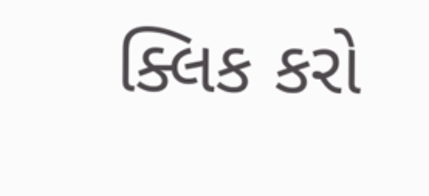ક્લિક કરો